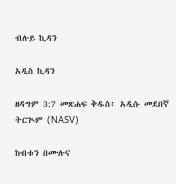ብሉይ ኪዳን

አዲስ ኪዳን

ዘዳግም 3:7 መጽሐፍ ቅዱስ፥ አዲሱ መደበኛ ትርጒም (NASV)

ከብቱን በሙሉና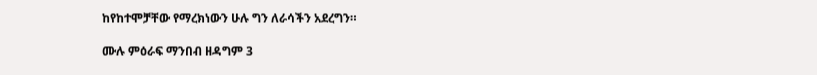ከየከተሞቻቸው የማረክነውን ሁሉ ግን ለራሳችን አደረግን።

ሙሉ ምዕራፍ ማንበብ ዘዳግም 3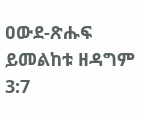ዐውደ-ጽሑፍ ይመልከቱ ዘዳግም 3:7